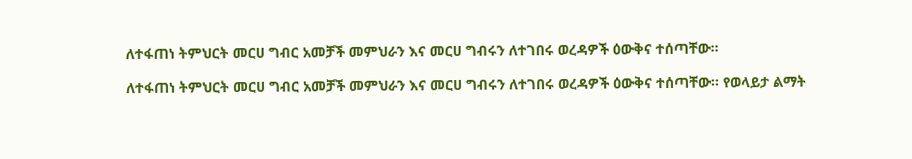ለተፋጠነ ትምህርት መርሀ ግብር አመቻች መምህራን እና መርሀ ግብሩን ለተገበሩ ወረዳዎች ዕውቅና ተሰጣቸው፡፡

ለተፋጠነ ትምህርት መርሀ ግብር አመቻች መምህራን እና መርሀ ግብሩን ለተገበሩ ወረዳዎች ዕውቅና ተሰጣቸው፡፡ የወላይታ ልማት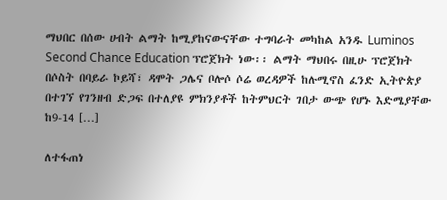ማህበር በሰው ሀብት ልማት ከሚያከናውናቸው ተግባራት መካከል አንዱ Luminos Second Chance Education ፕሮጀክት ነው፡፡ ልማት ማህበሩ በዚሁ ፕሮጀክት በሶስት በባይራ ኮይሻ፣ ዳሞት ጋሌና ቦሎሶ ሶሬ ወረዳዎች ከሉሚኖስ ፈንድ ኢትዮጵያ በተገኘ የገንዘብ ድጋፍ በተለያዩ ምክንያቶች ከትምህርት ገበታ ውጭ የሆኑ እድሜያቸው ከ9-14 […]

ለተፋጠነ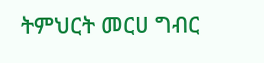ትምህርት መርሀ ግብር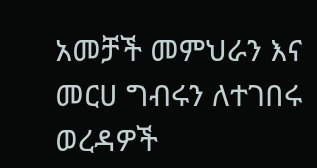አመቻች መምህራን እና መርሀ ግብሩን ለተገበሩ ወረዳዎች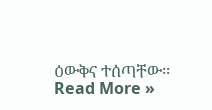ዕውቅና ተሰጣቸው፡፡ Read More »